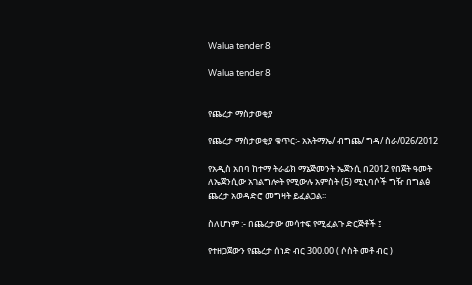Walua tender 8

Walua tender 8


የጨረታ ማስታወቂያ

የጨረታ ማስታወቂያ ቁጥር፡- አአትማኤ/ ብግጨ/ ግዳ/ ስራ/026/2012

የአዲስ አበባ ከተማ ትራፊክ ማኔጅመንት ኤጀንሲ በ2012 የበጀት ዓመት ለኤጀንሲው አገልግሎት የሚውሉ አምስት (5) ሚኒባሶች ግዥ በግልፅ ጨረታ አወዳድሮ መግዛት ይፈልጋል፡፡

ስለሆነም :- በጨረታው መሳተፍ የሚፈልጉ ድርጅቶች ፤

የተዘጋጀውን የጨረታ ሰነድ ብር 300.00 ( ሶስት መቶ ብር )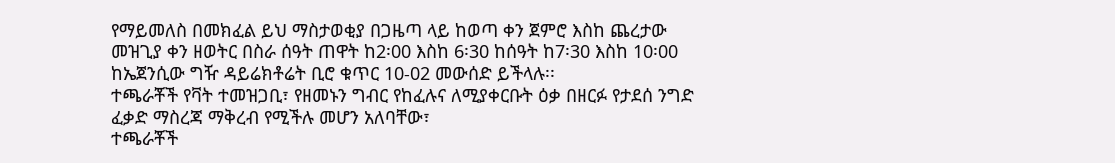የማይመለስ በመክፈል ይህ ማስታወቂያ በጋዜጣ ላይ ከወጣ ቀን ጀምሮ እስከ ጨረታው መዝጊያ ቀን ዘወትር በስራ ሰዓት ጠዋት ከ2፡00 እስከ 6፡30 ከሰዓት ከ7፡30 እስከ 10፡00 ከኤጀንሲው ግዥ ዳይሬክቶሬት ቢሮ ቁጥር 10-02 መውሰድ ይችላሉ፡፡
ተጫራቾች የቫት ተመዝጋቢ፣ የዘመኑን ግብር የከፈሉና ለሚያቀርቡት ዕቃ በዘርፉ የታደሰ ንግድ ፈቃድ ማስረጃ ማቅረብ የሚችሉ መሆን አለባቸው፣
ተጫራቾች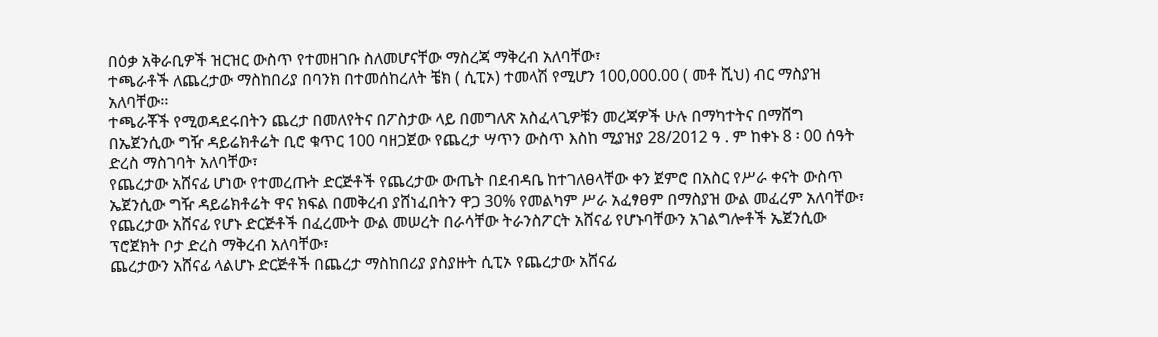በዕቃ አቅራቢዎች ዝርዝር ውስጥ የተመዘገቡ ስለመሆናቸው ማስረጃ ማቅረብ አለባቸው፣
ተጫራቶች ለጨረታው ማስከበሪያ በባንክ በተመሰከረለት ቼክ ( ሲፒኦ) ተመላሽ የሚሆን 100,000.00 ( መቶ ሺህ) ብር ማስያዝ አለባቸው፡፡
ተጫራቾች የሚወዳደሩበትን ጨረታ በመለየትና በፖስታው ላይ በመግለጽ አስፈላጊዎቹን መረጃዎች ሁሉ በማካተትና በማሸግ በኤጀንሲው ግዥ ዳይሬክቶሬት ቢሮ ቁጥር 100 ባዘጋጀው የጨረታ ሣጥን ውስጥ እስከ ሚያዝያ 28/2012 ዓ . ም ከቀኑ 8 ፡ 00 ሰዓት ድረስ ማስገባት አለባቸው፣
የጨረታው አሸናፊ ሆነው የተመረጡት ድርጅቶች የጨረታው ውጤት በደብዳቤ ከተገለፀላቸው ቀን ጀምሮ በአስር የሥራ ቀናት ውስጥ ኤጀንሲው ግዥ ዳይሬክቶሬት ዋና ክፍል በመቅረብ ያሸነፈበትን ዋጋ 30% የመልካም ሥራ አፈፃፀም በማስያዝ ውል መፈረም አለባቸው፣
የጨረታው አሸናፊ የሆኑ ድርጅቶች በፈረሙት ውል መሠረት በራሳቸው ትራንስፖርት አሸናፊ የሆኑባቸውን አገልግሎቶች ኤጀንሲው ፕሮጀክት ቦታ ድረስ ማቅረብ አለባቸው፣
ጨረታውን አሸናፊ ላልሆኑ ድርጅቶች በጨረታ ማስከበሪያ ያስያዙት ሲፒኦ የጨረታው አሸናፊ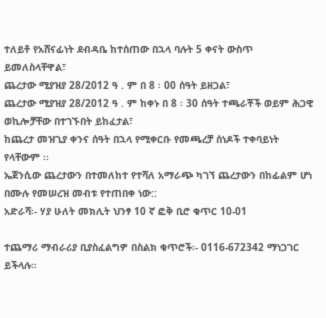ተለይቶ የአሸናፊነት ደብዳቤ ከተሰጠው በኋላ ባሉት 5 ቀናት ውስጥ ይመለስላቸዋል፣
ጨረታው ሚያዝያ 28/2012 ዓ . ም በ 8 ፡ 00 ሰዓት ይዘጋል፣
ጨረታው ሚያዝያ 28/2012 ዓ . ም ከቀኑ በ 8 ፡ 30 ሰዓት ተጫራቾች ወይም ሕጋዊ ወኪሎቻቸው በተገኙበት ይከፈታል፣
ከጨረታ መዝጊያ ቀንና ሰዓት በኋላ የሚቀርቡ የመጫረቻ ሰነዶች ተቀባይነት የላቸውም ፡፡
ኤጀንሲው ጨረታውን በተመለከተ የተሻለ አማራጭ ካገኘ ጨረታውን በከፊልም ሆነ በሙሉ የመሠረዝ መብቱ የተጠበቀ ነው::
አድራሻ፡- ሃያ ሁለት መክሊት ህንፃ 10 ኛ ፎቅ ቢሮ ቁጥር 10-01

ተጨማሪ ማብራሪያ ቢያስፈልግዎ በስልክ ቁጥሮች፡- 0116-672342 ማነጋገር ይችላሉ።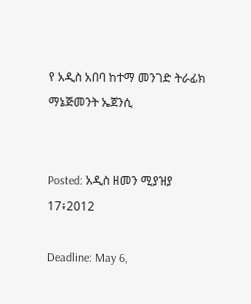የ አዲስ አበባ ከተማ መንገድ ትራፊክ ማኔጅመንት ኤጀንሲ


Posted: አዲስ ዘመን ሚያዝያ 17፥2012

Deadline: May 6,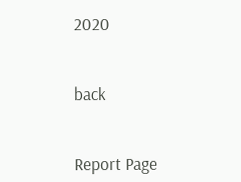2020


back


Report Page